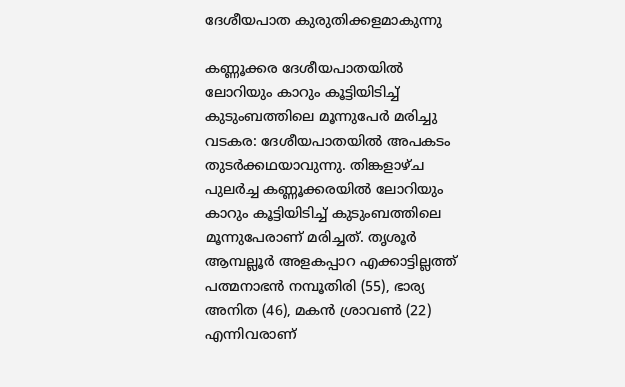ദേശീയപാത കുരുതിക്കളമാകുന്നു

കണ്ണൂക്കര ദേശീയപാതയില്‍ ലോറിയും കാറും കൂട്ടിയിടിച്ച് കുടുംബത്തിലെ മൂന്നുപേര്‍ മരിച്ചു വടകര: ദേശീയപാതയില്‍ അപകടം തുടര്‍ക്കഥയാവുന്നു. തിങ്കളാഴ്ച പുലര്‍ച്ച കണ്ണൂക്കരയില്‍ ലോറിയും കാറും കൂട്ടിയിടിച്ച് കുടുംബത്തിലെ മൂന്നുപേരാണ് മരിച്ചത്. തൃശൂര്‍ ആമ്പല്ലൂര്‍ അളകപ്പാറ എക്കാട്ടില്ലത്ത് പത്മനാഭന്‍ നമ്പൂതിരി (55), ഭാര്യ അനിത (46), മകന്‍ ശ്രാവണ്‍ (22) എന്നിവരാണ്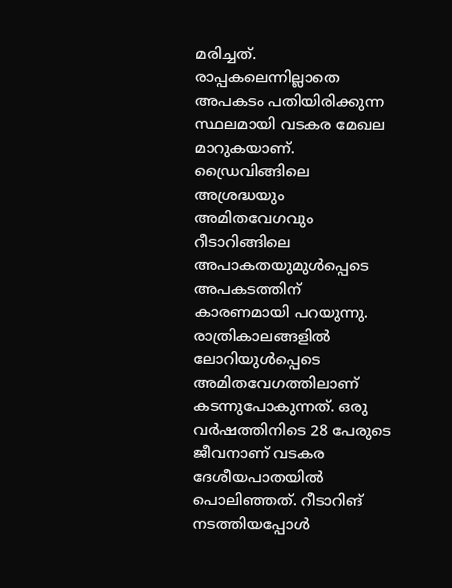മരിച്ചത്. രാപ്പകലെന്നില്ലാതെ അപകടം പതിയിരിക്കുന്ന സ്ഥലമായി വടകര മേഖല മാറുകയാണ്. ഡ്രൈവിങ്ങിലെ അശ്രദ്ധയും അമിതവേഗവും റീടാറിങ്ങിലെ അപാകതയുമുള്‍പ്പെടെ അപകടത്തിന് കാരണമായി പറയുന്നു. രാത്രികാലങ്ങളില്‍ ലോറിയുള്‍പ്പെടെ അമിതവേഗത്തിലാണ് കടന്നുപോകുന്നത്. ഒരു വര്‍ഷത്തിനിടെ 28 പേരുടെ ജീവനാണ് വടകര ദേശീയപാതയില്‍ പൊലിഞ്ഞത്. റീടാറിങ് നടത്തിയപ്പോള്‍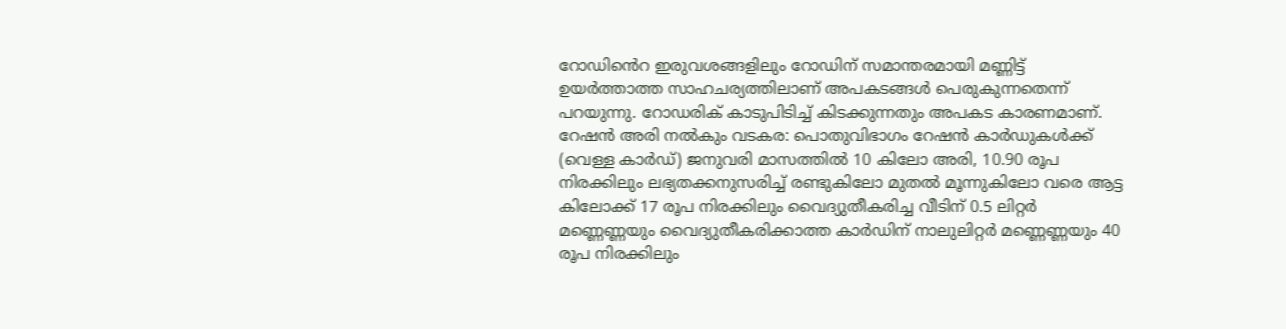റോഡി‍ൻെറ ഇരുവശങ്ങളിലും റോഡിന് സമാന്തരമായി മണ്ണിട്ട് ഉയര്‍ത്താത്ത സാഹചര്യത്തിലാണ് അപകടങ്ങള്‍ പെരുകുന്നതെന്ന് പറയുന്നു. റോഡരിക് കാടുപിടിച്ച് കിടക്കുന്നതും അപകട കാരണമാണ്. റേഷന്‍ അരി നല്‍കും വടകര: പൊതുവിഭാഗം റേഷന്‍ കാര്‍ഡുകള്‍ക്ക് (വെള്ള കാര്‍ഡ്) ജനുവരി മാസത്തില്‍ 10 കിലോ അരി, 10.90 രൂപ നിരക്കിലും ലഭ്യതക്കനുസരിച്ച് രണ്ടുകിലോ മുതല്‍ മൂന്നുകിലോ വരെ ആട്ട കിലോക്ക് 17 രൂപ നിരക്കിലും വൈദ്യുതീകരിച്ച വീടിന് 0.5 ലിറ്റര്‍ മണ്ണെണ്ണയും വൈദ്യുതീകരിക്കാത്ത കാര്‍ഡിന് നാലുലിറ്റര്‍ മണ്ണെണ്ണയും 40 രൂപ നിരക്കിലും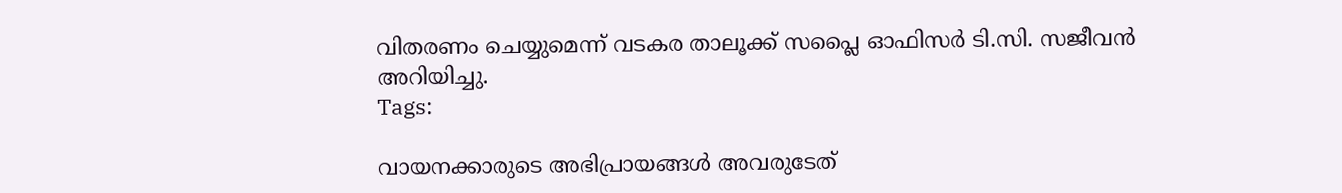വിതരണം ചെയ്യുമെന്ന് വടകര താലൂക്ക് സപ്ലൈ ഓഫിസര്‍ ടി.സി. സജീവന്‍ അറിയിച്ചു.
Tags:

വായനക്കാരുടെ അഭിപ്രായങ്ങള്‍ അവരുടേത്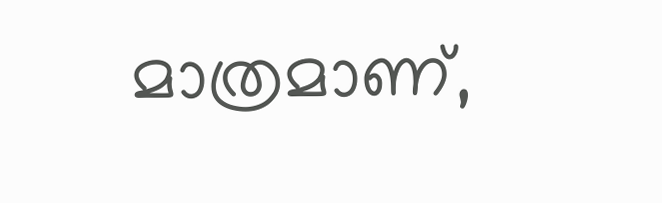മാത്രമാണ്,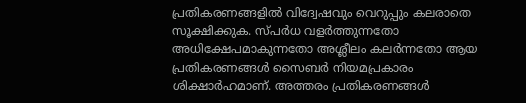പ്രതികരണങ്ങളിൽ വിദ്വേഷവും വെറുപ്പും കലരാതെ സൂക്ഷിക്കുക. സ്പർധ വളർത്തുന്നതോ അധിക്ഷേപമാകുന്നതോ അശ്ലീലം കലർന്നതോ ആയ പ്രതികരണങ്ങൾ സൈബർ നിയമപ്രകാരം ശിക്ഷാർഹമാണ്. അത്തരം പ്രതികരണങ്ങൾ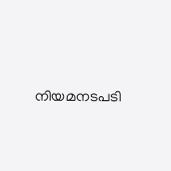നിയമനടപടി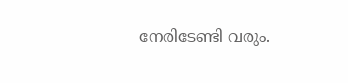നേരിടേണ്ടി വരും.